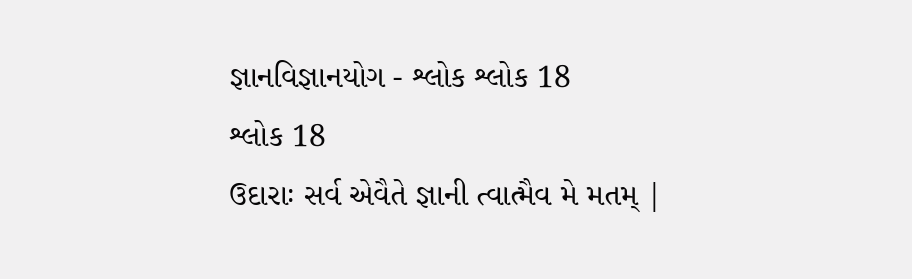જ્ઞાનવિજ્ઞાનયોગ - શ્લોક શ્લોક 18
શ્લોક 18
ઉદારાઃ સર્વ એવૈતે જ્ઞાની ત્વાત્મૈવ મે મતમ્ |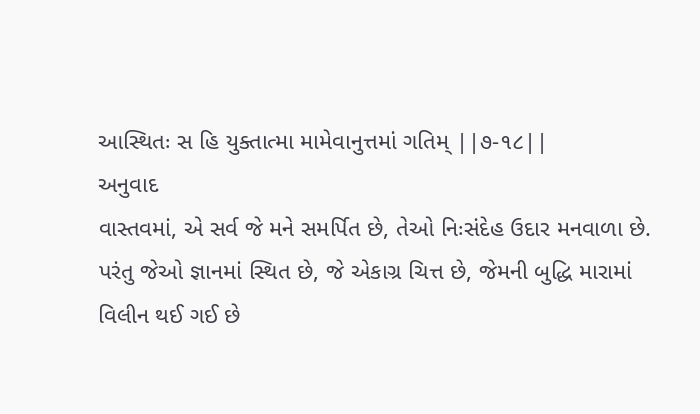આસ્થિતઃ સ હિ યુક્તાત્મા મામેવાનુત્તમાં ગતિમ્ ||૭-૧૮||
અનુવાદ
વાસ્તવમાં, એ સર્વ જે મને સમર્પિત છે, તેઓ નિઃસંદેહ ઉદાર મનવાળા છે. પરંતુ જેઓ જ્ઞાનમાં સ્થિત છે, જે એકાગ્ર ચિત્ત છે, જેમની બુદ્ધિ મારામાં વિલીન થઈ ગઈ છે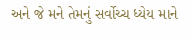અને જે મને તેમનું સર્વોચ્ચ ધ્યેય માને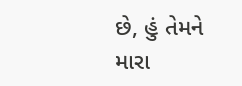છે, હું તેમને મારા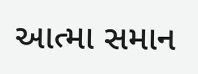આત્મા સમાન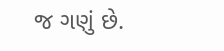જ ગણું છે.